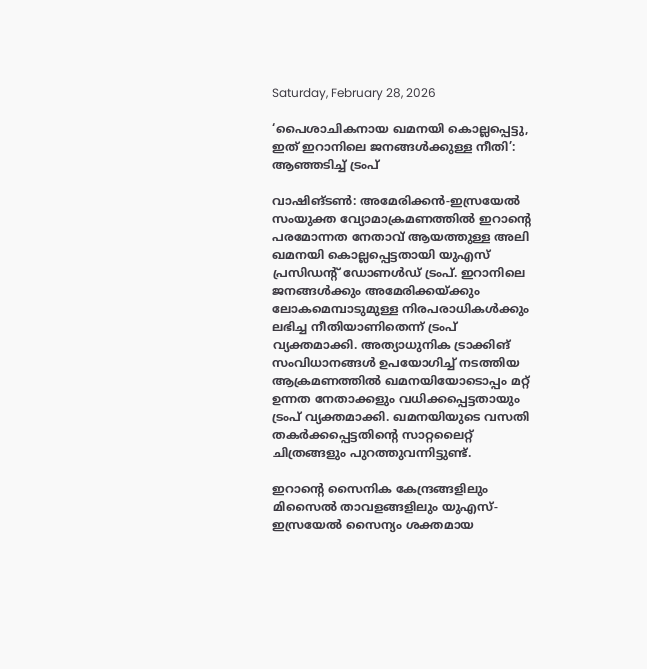Saturday, February 28, 2026

‘പൈശാചികനായ ഖമനയി കൊല്ലപ്പെട്ടു, ഇത് ഇറാനിലെ ജനങ്ങൾക്കുള്ള നീതി’: ആഞ്ഞടിച്ച് ട്രംപ്

വാഷിങ്ടൺ: അമേരിക്കൻ-ഇസ്രയേൽ സംയുക്ത വ്യോമാക്രമണത്തിൽ ഇറാന്റെ പരമോന്നത നേതാവ് ആയത്തുള്ള അലി ഖമനയി കൊല്ലപ്പെട്ടതായി യുഎസ് പ്രസിഡന്റ് ഡോണൾഡ് ട്രംപ്. ഇറാനിലെ ജനങ്ങൾക്കും അമേരിക്കയ്ക്കും ലോകമെമ്പാടുമുള്ള നിരപരാധികൾക്കും ലഭിച്ച നീതിയാണിതെന്ന് ട്രംപ് വ്യക്തമാക്കി. അത്യാധുനിക ട്രാക്കിങ് സംവിധാനങ്ങൾ ഉപയോഗിച്ച് നടത്തിയ ആക്രമണത്തിൽ ഖമനയിയോടൊപ്പം മറ്റ് ഉന്നത നേതാക്കളും വധിക്കപ്പെട്ടതായും ട്രംപ് വ്യക്തമാക്കി. ഖമനയിയുടെ വസതി തകർക്കപ്പെട്ടതിന്റെ സാറ്റലൈറ്റ് ചിത്രങ്ങളും പുറത്തുവന്നിട്ടുണ്ട്.

ഇറാന്റെ സൈനിക കേന്ദ്രങ്ങളിലും മിസൈൽ താവളങ്ങളിലും യുഎസ്-ഇസ്രയേൽ സൈന്യം ശക്തമായ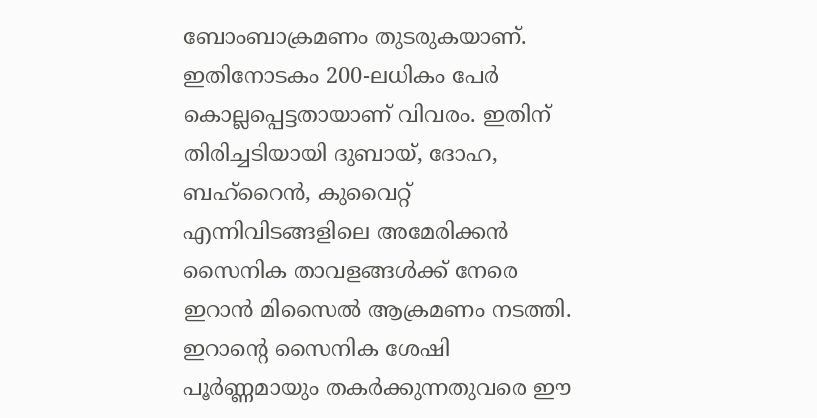ബോംബാക്രമണം തുടരുകയാണ്. ഇതിനോടകം 200-ലധികം പേർ കൊല്ലപ്പെട്ടതായാണ് വിവരം. ഇതിന് തിരിച്ചടിയായി ദുബായ്, ദോഹ, ബഹ്‌റൈൻ, കുവൈറ്റ് എന്നിവിടങ്ങളിലെ അമേരിക്കൻ സൈനിക താവളങ്ങൾക്ക് നേരെ ഇറാൻ മിസൈൽ ആക്രമണം നടത്തി. ഇറാന്റെ സൈനിക ശേഷി പൂർണ്ണമായും തകർക്കുന്നതുവരെ ഈ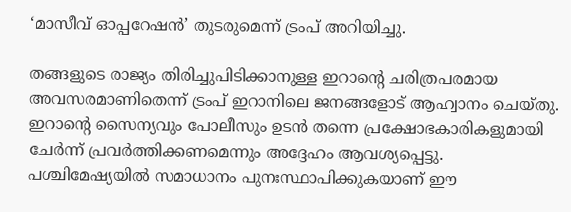‘മാസീവ് ഓപ്പറേഷൻ’ തുടരുമെന്ന് ട്രംപ് അറിയിച്ചു.

തങ്ങളുടെ രാജ്യം തിരിച്ചുപിടിക്കാനുള്ള ഇറാന്റെ ചരിത്രപരമായ അവസരമാണിതെന്ന് ട്രംപ് ഇറാനിലെ ജനങ്ങളോട് ആഹ്വാനം ചെയ്തു. ഇറാന്റെ സൈന്യവും പോലീസും ഉടൻ തന്നെ പ്രക്ഷോഭകാരികളുമായി ചേർന്ന് പ്രവർത്തിക്കണമെന്നും അദ്ദേഹം ആവശ്യപ്പെട്ടു. പശ്ചിമേഷ്യയിൽ സമാധാനം പുനഃസ്ഥാപിക്കുകയാണ് ഈ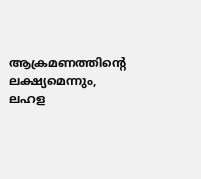ആക്രമണത്തിന്റെ ലക്ഷ്യമെന്നും, ലഹള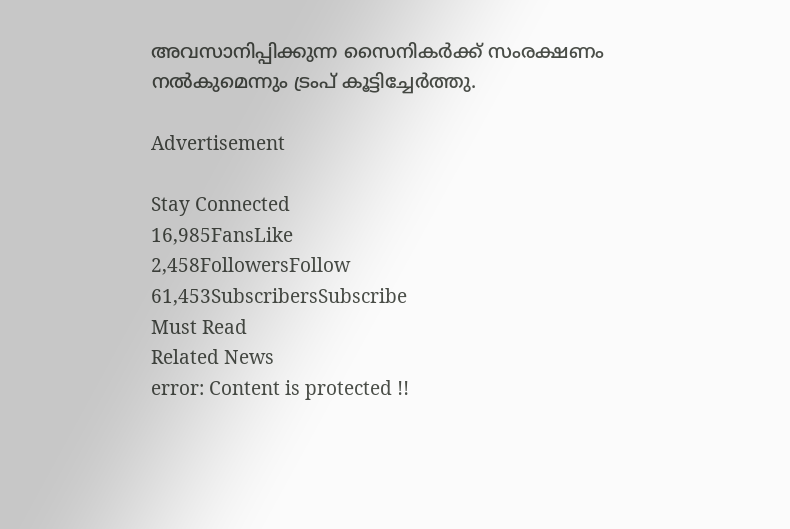അവസാനിപ്പിക്കുന്ന സൈനികർക്ക് സംരക്ഷണം നൽകുമെന്നും ട്രംപ് കൂട്ടിച്ചേർത്തു.

Advertisement

Stay Connected
16,985FansLike
2,458FollowersFollow
61,453SubscribersSubscribe
Must Read
Related News
error: Content is protected !!